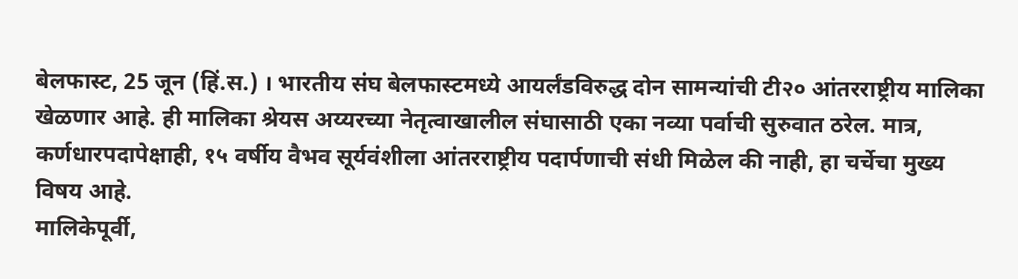बेलफास्ट, 25 जून (हिं.स.) । भारतीय संघ बेलफास्टमध्ये आयर्लंडविरुद्ध दोन सामन्यांची टी२० आंतरराष्ट्रीय मालिका खेळणार आहे. ही मालिका श्रेयस अय्यरच्या नेतृत्वाखालील संघासाठी एका नव्या पर्वाची सुरुवात ठरेल. मात्र, कर्णधारपदापेक्षाही, १५ वर्षीय वैभव सूर्यवंशीला आंतरराष्ट्रीय पदार्पणाची संधी मिळेल की नाही, हा चर्चेचा मुख्य विषय आहे.
मालिकेपूर्वी,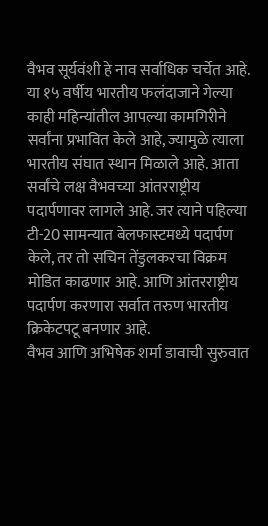वैभव सूर्यवंशी हे नाव सर्वाधिक चर्चेत आहे. या १५ वर्षीय भारतीय फलंदाजाने गेल्या काही महिन्यांतील आपल्या कामगिरीने सर्वांना प्रभावित केले आहे, ज्यामुळे त्याला भारतीय संघात स्थान मिळाले आहे. आता सर्वांचे लक्ष वैभवच्या आंतरराष्ट्रीय पदार्पणावर लागले आहे. जर त्याने पहिल्या टी-20 सामन्यात बेलफास्टमध्ये पदार्पण केले, तर तो सचिन तेंडुलकरचा विक्रम मोडित काढणार आहे. आणि आंतरराष्ट्रीय पदार्पण करणारा सर्वात तरुण भारतीय क्रिकेटपटू बनणार आहे.
वैभव आणि अभिषेक शर्मा डावाची सुरुवात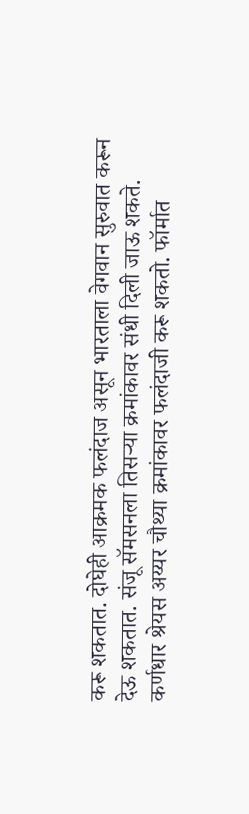करू शकतात. दोघेही आक्रमक फलंदाज असून भारताला वेगवान सुरुवात करून देऊ शकतात. संजू सॅमसनला तिसऱ्या क्रमांकावर संधी दिली जाऊ शकते. कर्णधार श्रेयस अय्यर चौथ्या क्रमांकावर फलंदाजी करू शकतो. फॉर्मात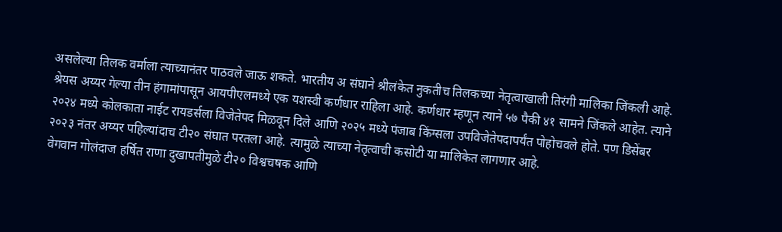असलेल्या तिलक वर्माला त्याच्यानंतर पाठवले जाऊ शकते. भारतीय अ संघाने श्रीलंकेत नुकतीच तिलकच्या नेतृत्वाखाली तिरंगी मालिका जिंकली आहे.
श्रेयस अय्यर गेल्या तीन हंगामांपासून आयपीएलमध्ये एक यशस्वी कर्णधार राहिला आहे. कर्णधार म्हणून त्याने ५७ पैकी ४१ सामने जिंकले आहेत. त्याने २०२४ मध्ये कोलकाता नाईट रायडर्सला विजेतेपद मिळवून दिले आणि २०२५ मध्ये पंजाब किंग्सला उपविजेतेपदापर्यंत पोहोचवले होते. पण डिसेंबर २०२३ नंतर अय्यर पहिल्यांदाच टी२० संघात परतला आहे. त्यामुळे त्याच्या नेतृत्वाची कसोटी या मालिकेत लागणार आहे.
वेगवान गोलंदाज हर्षित राणा दुखापतीमुळे टी२० विश्वचषक आणि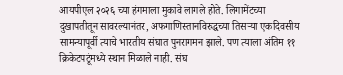आयपीएल २०२६ च्या हंगमाला मुकावे लागले होते. लिगामेंटच्या दुखापतीतून सावरल्यानंतर, अफगाणिस्तानविरुद्धच्या तिसऱ्या एकदिवसीय सामन्यापूर्वी त्याचे भारतीय संघात पुनरागमन झाले. पण त्याला अंतिम ११ क्रिकेटपटूंमध्ये स्थान मिळाले नाही. संघ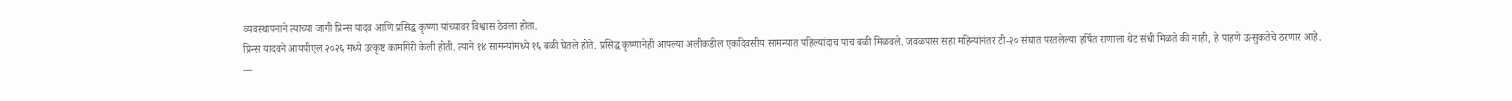व्यवस्थापनाने त्याच्या जागी प्रिन्स यादव आणि प्रसिद्ध कृष्णा यांच्यावर विश्वास ठेवला होता.
प्रिन्स यादवने आयपीएल २०२६ मध्ये उत्कृष्ट कामगिरी केली होती. त्याने १४ सामन्यांमध्ये १६ बळी घेतले होते. प्रसिद्ध कृष्णानेही आपल्या अलीकडील एकदिवसीय सामन्यात पहिल्यांदाच पाच बळी मिळवले. जवळपास सहा महिन्यांनंतर टी-२० संघात परतलेल्या हर्षित राणाला थेट संधी मिळते की नाही, हे पाहणे उत्सुकतेचे ठरणार आहे.
---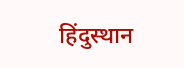हिंदुस्थान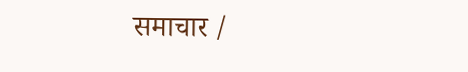समाचार /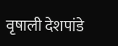वृषाली देशपांडे